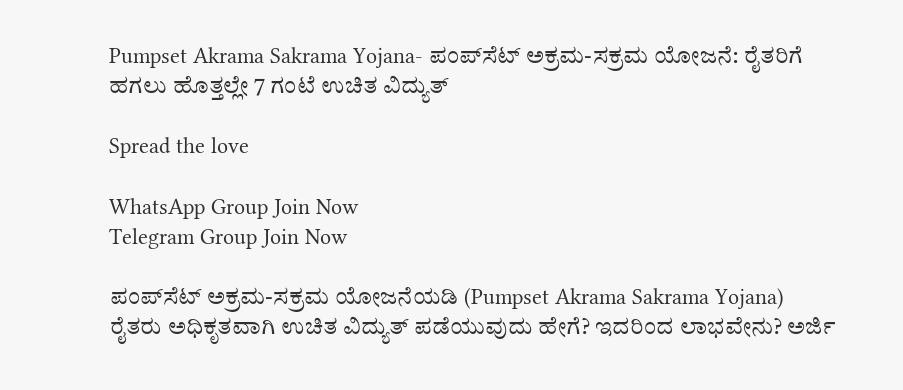Pumpset Akrama Sakrama Yojana- ಪಂಪ್‌ಸೆಟ್ ಅಕ್ರಮ-ಸಕ್ರಮ ಯೋಜನೆ: ರೈತರಿಗೆ ಹಗಲು ಹೊತ್ತಲ್ಲೇ 7 ಗಂಟೆ ಉಚಿತ ವಿದ್ಯುತ್

Spread the love

WhatsApp Group Join Now
Telegram Group Join Now

ಪಂಪ್‌ಸೆಟ್ ಅಕ್ರಮ-ಸಕ್ರಮ ಯೋಜನೆಯಡಿ (Pumpset Akrama Sakrama Yojana) ರೈತರು ಅಧಿಕೃತವಾಗಿ ಉಚಿತ ವಿದ್ಯುತ್ ಪಡೆಯುವುದು ಹೇಗೆ? ಇದರಿಂದ ಲಾಭವೇನು? ಅರ್ಜಿ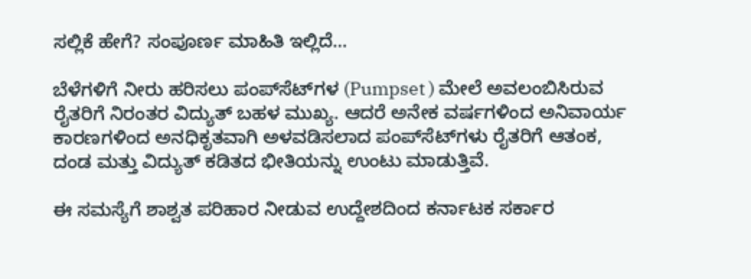ಸಲ್ಲಿಕೆ ಹೇಗೆ? ಸಂಪೂರ್ಣ ಮಾಹಿತಿ ಇಲ್ಲಿದೆ…

ಬೆಳೆಗಳಿಗೆ ನೀರು ಹರಿಸಲು ಪಂಪ್‌ಸೆಟ್‌ಗಳ (Pumpset ) ಮೇಲೆ ಅವಲಂಬಿಸಿರುವ ರೈತರಿಗೆ ನಿರಂತರ ವಿದ್ಯುತ್ ಬಹಳ ಮುಖ್ಯ. ಆದರೆ ಅನೇಕ ವರ್ಷಗಳಿಂದ ಅನಿವಾರ್ಯ ಕಾರಣಗಳಿಂದ ಅನಧಿಕೃತವಾಗಿ ಅಳವಡಿಸಲಾದ ಪಂಪ್‌ಸೆಟ್‌ಗಳು ರೈತರಿಗೆ ಆತಂಕ, ದಂಡ ಮತ್ತು ವಿದ್ಯುತ್ ಕಡಿತದ ಭೀತಿಯನ್ನು ಉಂಟು ಮಾಡುತ್ತಿವೆ.

ಈ ಸಮಸ್ಯೆಗೆ ಶಾಶ್ವತ ಪರಿಹಾರ ನೀಡುವ ಉದ್ದೇಶದಿಂದ ಕರ್ನಾಟಕ ಸರ್ಕಾರ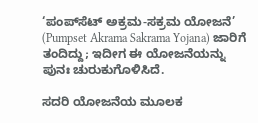‘ಪಂಪ್‌ಸೆಟ್ ಅಕ್ರಮ-ಸಕ್ರಮ ಯೋಜನೆ’ (Pumpset Akrama Sakrama Yojana) ಜಾರಿಗೆ ತಂದಿದ್ದು; ಇದೀಗ ಈ ಯೋಜನೆಯನ್ನು ಪುನಃ ಚುರುಕುಗೊಳಿಸಿದೆ.

ಸದರಿ ಯೋಜನೆಯ ಮೂಲಕ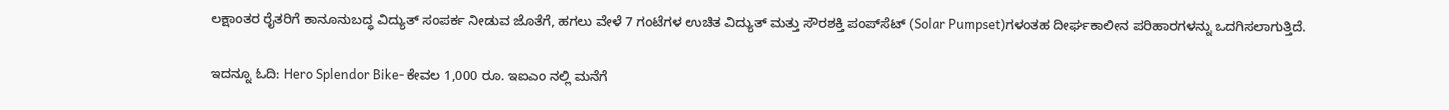ಲಕ್ಷಾಂತರ ರೈತರಿಗೆ ಕಾನೂನುಬದ್ಧ ವಿದ್ಯುತ್ ಸಂಪರ್ಕ ನೀಡುವ ಜೊತೆಗೆ, ಹಗಲು ವೇಳೆ 7 ಗಂಟೆಗಳ ಉಚಿತ ವಿದ್ಯುತ್ ಮತ್ತು ಸೌರಶಕ್ತಿ ಪಂಪ್‌ಸೆಟ್‌ (Solar Pumpset)ಗಳಂತಹ ದೀರ್ಘಕಾಲೀನ ಪರಿಹಾರಗಳನ್ನು ಒದಗಿಸಲಾಗುತ್ತಿದೆ.

ಇದನ್ನೂ ಓದಿ: Hero Splendor Bike- ಕೇವಲ 1,000 ರೂ. ಇಐಎಂ ನಲ್ಲಿ ಮನೆಗೆ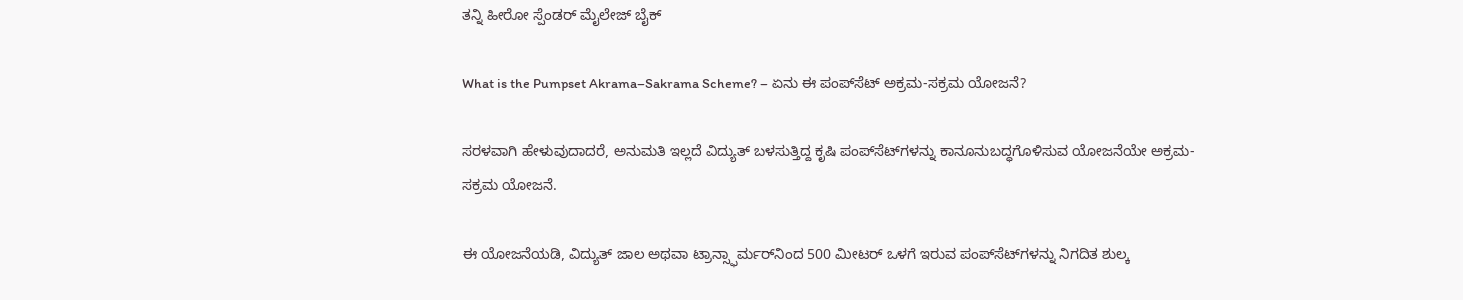ತನ್ನಿ ಹೀರೋ ಸ್ಪೆಂಡರ್ ಮೈಲೇಜ್ ಬೈಕ್

What is the Pumpset Akrama–Sakrama Scheme? – ಏನು ಈ ಪಂಪ್‌ಸೆಟ್ ಅಕ್ರಮ-ಸಕ್ರಮ ಯೋಜನೆ?

ಸರಳವಾಗಿ ಹೇಳುವುದಾದರೆ, ಅನುಮತಿ ಇಲ್ಲದೆ ವಿದ್ಯುತ್ ಬಳಸುತ್ತಿದ್ದ ಕೃಷಿ ಪಂಪ್‌ಸೆಟ್‌ಗಳನ್ನು ಕಾನೂನುಬದ್ಧಗೊಳಿಸುವ ಯೋಜನೆಯೇ ಅಕ್ರಮ-ಸಕ್ರಮ ಯೋಜನೆ.

ಈ ಯೋಜನೆಯಡಿ, ವಿದ್ಯುತ್ ಜಾಲ ಅಥವಾ ಟ್ರಾನ್ಸ್ಫಾರ್ಮರ್‌ನಿಂದ 500 ಮೀಟರ್ ಒಳಗೆ ಇರುವ ಪಂಪ್‌ಸೆಟ್‌ಗಳನ್ನು ನಿಗದಿತ ಶುಲ್ಕ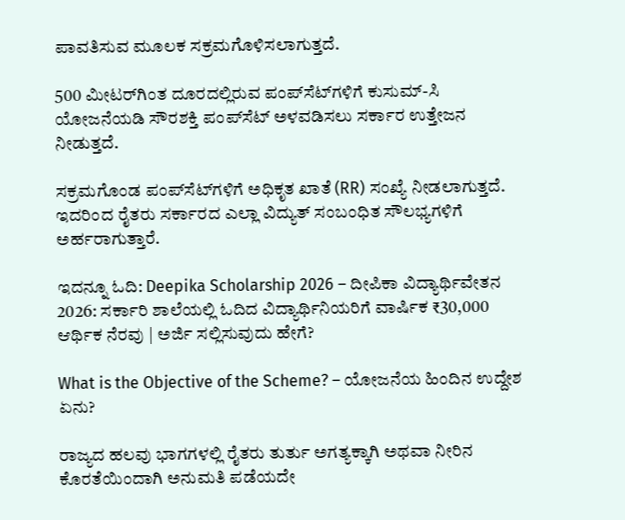ಪಾವತಿಸುವ ಮೂಲಕ ಸಕ್ರಮಗೊಳಿಸಲಾಗುತ್ತದೆ.

500 ಮೀಟರ್‌ಗಿಂತ ದೂರದಲ್ಲಿರುವ ಪಂಪ್‌ಸೆಟ್‌ಗಳಿಗೆ ಕುಸುಮ್-ಸಿ ಯೋಜನೆಯಡಿ ಸೌರಶಕ್ತಿ ಪಂಪ್‌ಸೆಟ್ ಅಳವಡಿಸಲು ಸರ್ಕಾರ ಉತ್ತೇಜನ ನೀಡುತ್ತದೆ.

ಸಕ್ರಮಗೊಂಡ ಪಂಪ್‌ಸೆಟ್‌ಗಳಿಗೆ ಅಧಿಕೃತ ಖಾತೆ (RR) ಸಂಖ್ಯೆ ನೀಡಲಾಗುತ್ತದೆ. ಇದರಿಂದ ರೈತರು ಸರ್ಕಾರದ ಎಲ್ಲಾ ವಿದ್ಯುತ್ ಸಂಬಂಧಿತ ಸೌಲಭ್ಯಗಳಿಗೆ ಅರ್ಹರಾಗುತ್ತಾರೆ.

ಇದನ್ನೂ ಓದಿ: Deepika Scholarship 2026 – ದೀಪಿಕಾ ವಿದ್ಯಾರ್ಥಿವೇತನ 2026: ಸರ್ಕಾರಿ ಶಾಲೆಯಲ್ಲಿ ಓದಿದ ವಿದ್ಯಾರ್ಥಿನಿಯರಿಗೆ ವಾರ್ಷಿಕ ₹30,000 ಆರ್ಥಿಕ ನೆರವು | ಅರ್ಜಿ ಸಲ್ಲಿಸುವುದು ಹೇಗೆ?

What is the Objective of the Scheme? – ಯೋಜನೆಯ ಹಿಂದಿನ ಉದ್ದೇಶ ಏನು?

ರಾಜ್ಯದ ಹಲವು ಭಾಗಗಳಲ್ಲಿ ರೈತರು ತುರ್ತು ಅಗತ್ಯಕ್ಕಾಗಿ ಅಥವಾ ನೀರಿನ ಕೊರತೆಯಿಂದಾಗಿ ಅನುಮತಿ ಪಡೆಯದೇ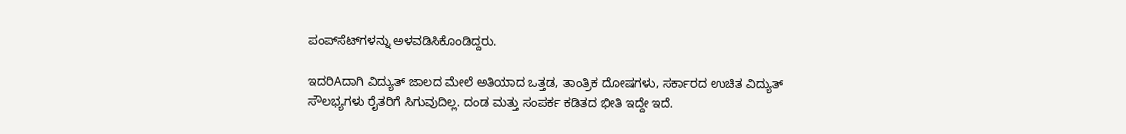ಪಂಪ್‌ಸೆಟ್‌ಗಳನ್ನು ಅಳವಡಿಸಿಕೊಂಡಿದ್ದರು.

ಇದರಿAದಾಗಿ ವಿದ್ಯುತ್ ಜಾಲದ ಮೇಲೆ ಅತಿಯಾದ ಒತ್ತಡ, ತಾಂತ್ರಿಕ ದೋಷಗಳು, ಸರ್ಕಾರದ ಉಚಿತ ವಿದ್ಯುತ್ ಸೌಲಭ್ಯಗಳು ರೈತರಿಗೆ ಸಿಗುವುದಿಲ್ಲ. ದಂಡ ಮತ್ತು ಸಂಪರ್ಕ ಕಡಿತದ ಭೀತಿ ಇದ್ದೇ ಇದೆ.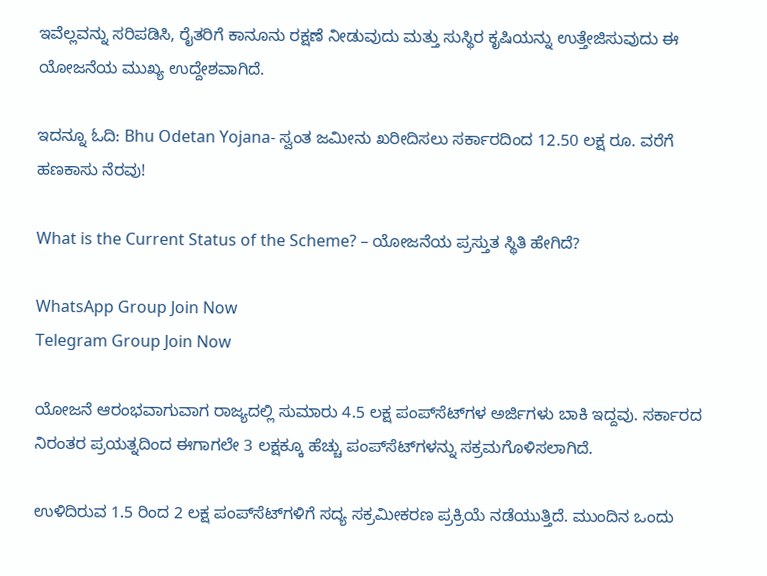ಇವೆಲ್ಲವನ್ನು ಸರಿಪಡಿಸಿ, ರೈತರಿಗೆ ಕಾನೂನು ರಕ್ಷಣೆ ನೀಡುವುದು ಮತ್ತು ಸುಸ್ಥಿರ ಕೃಷಿಯನ್ನು ಉತ್ತೇಜಿಸುವುದು ಈ ಯೋಜನೆಯ ಮುಖ್ಯ ಉದ್ದೇಶವಾಗಿದೆ.

ಇದನ್ನೂ ಓದಿ: Bhu Odetan Yojana- ಸ್ವಂತ ಜಮೀನು ಖರೀದಿಸಲು ಸರ್ಕಾರದಿಂದ 12.50 ಲಕ್ಷ ರೂ. ವರೆಗೆ ಹಣಕಾಸು ನೆರವು!

What is the Current Status of the Scheme? – ಯೋಜನೆಯ ಪ್ರಸ್ತುತ ಸ್ಥಿತಿ ಹೇಗಿದೆ?

WhatsApp Group Join Now
Telegram Group Join Now

ಯೋಜನೆ ಆರಂಭವಾಗುವಾಗ ರಾಜ್ಯದಲ್ಲಿ ಸುಮಾರು 4.5 ಲಕ್ಷ ಪಂಪ್‌ಸೆಟ್‌ಗಳ ಅರ್ಜಿಗಳು ಬಾಕಿ ಇದ್ದವು. ಸರ್ಕಾರದ ನಿರಂತರ ಪ್ರಯತ್ನದಿಂದ ಈಗಾಗಲೇ 3 ಲಕ್ಷಕ್ಕೂ ಹೆಚ್ಚು ಪಂಪ್‌ಸೆಟ್‌ಗಳನ್ನು ಸಕ್ರಮಗೊಳಿಸಲಾಗಿದೆ.

ಉಳಿದಿರುವ 1.5 ರಿಂದ 2 ಲಕ್ಷ ಪಂಪ್‌ಸೆಟ್‌ಗಳಿಗೆ ಸದ್ಯ ಸಕ್ರಮೀಕರಣ ಪ್ರಕ್ರಿಯೆ ನಡೆಯುತ್ತಿದೆ. ಮುಂದಿನ ಒಂದು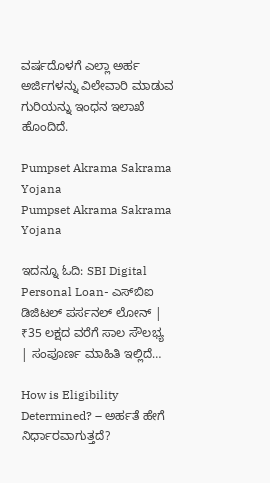ವರ್ಷದೊಳಗೆ ಎಲ್ಲಾ ಅರ್ಹ ಅರ್ಜಿಗಳನ್ನು ವಿಲೇವಾರಿ ಮಾಡುವ ಗುರಿಯನ್ನು ಇಂಧನ ಇಲಾಖೆ ಹೊಂದಿದೆ.

Pumpset Akrama Sakrama Yojana
Pumpset Akrama Sakrama Yojana

ಇದನ್ನೂ ಓದಿ: SBI Digital Personal Loan- ಎಸ್‌ಬಿಐ ಡಿಜಿಟಲ್ ಪರ್ಸನಲ್ ಲೋನ್ | ₹35 ಲಕ್ಷದ ವರೆಗೆ ಸಾಲ ಸೌಲಭ್ಯ | ಸಂಪೂರ್ಣ ಮಾಹಿತಿ ಇಲ್ಲಿದೆ…

How is Eligibility Determined? – ಅರ್ಹತೆ ಹೇಗೆ ನಿರ್ಧಾರವಾಗುತ್ತದೆ?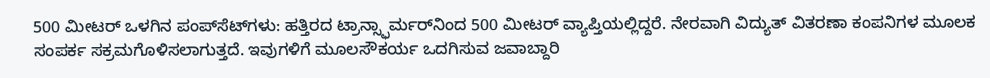500 ಮೀಟರ್ ಒಳಗಿನ ಪಂಪ್‌ಸೆಟ್‌ಗಳು: ಹತ್ತಿರದ ಟ್ರಾನ್ಸ್ಫಾರ್ಮರ್‌ನಿಂದ 500 ಮೀಟರ್ ವ್ಯಾಪ್ತಿಯಲ್ಲಿದ್ದರೆ. ನೇರವಾಗಿ ವಿದ್ಯುತ್ ವಿತರಣಾ ಕಂಪನಿಗಳ ಮೂಲಕ ಸಂಪರ್ಕ ಸಕ್ರಮಗೊಳಿಸಲಾಗುತ್ತದೆ. ಇವುಗಳಿಗೆ ಮೂಲಸೌಕರ್ಯ ಒದಗಿಸುವ ಜವಾಬ್ದಾರಿ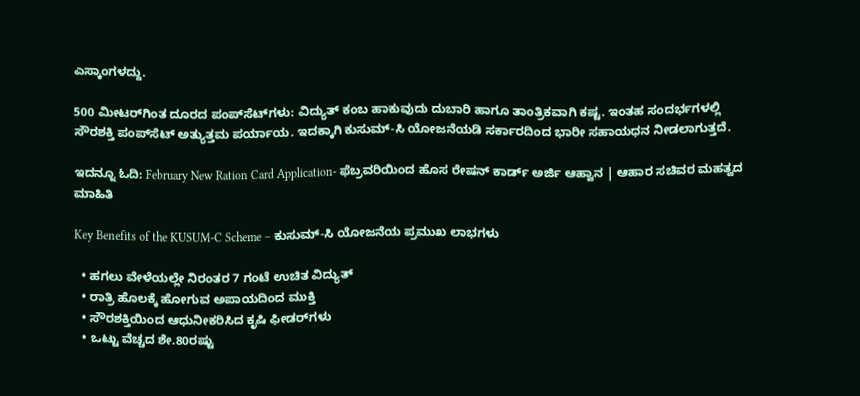ಎಸ್ಕಾಂಗಳದ್ದು.

500 ಮೀಟರ್‌ಗಿಂತ ದೂರದ ಪಂಪ್‌ಸೆಟ್‌ಗಳು: ವಿದ್ಯುತ್ ಕಂಬ ಹಾಕುವುದು ದುಬಾರಿ ಹಾಗೂ ತಾಂತ್ರಿಕವಾಗಿ ಕಷ್ಟ. ಇಂತಹ ಸಂದರ್ಭಗಳಲ್ಲಿ ಸೌರಶಕ್ತಿ ಪಂಪ್‌ಸೆಟ್ ಅತ್ಯುತ್ತಮ ಪರ್ಯಾಯ. ಇದಕ್ಕಾಗಿ ಕುಸುಮ್-ಸಿ ಯೋಜನೆಯಡಿ ಸರ್ಕಾರದಿಂದ ಭಾರೀ ಸಹಾಯಧನ ನೀಡಲಾಗುತ್ತದೆ.

ಇದನ್ನೂ ಓದಿ: February New Ration Card Application- ಫೆಬ್ರವರಿಯಿಂದ ಹೊಸ ರೇಷನ್ ಕಾರ್ಡ್ ಅರ್ಜಿ ಆಹ್ವಾನ | ಆಹಾರ ಸಚಿವರ ಮಹತ್ವದ ಮಾಹಿತಿ

Key Benefits of the KUSUM-C Scheme – ಕುಸುಮ್-ಸಿ ಯೋಜನೆಯ ಪ್ರಮುಖ ಲಾಭಗಳು

  • ಹಗಲು ವೇಳೆಯಲ್ಲೇ ನಿರಂತರ 7 ಗಂಟೆ ಉಚಿತ ವಿದ್ಯುತ್
  • ರಾತ್ರಿ ಹೊಲಕ್ಕೆ ಹೋಗುವ ಅಪಾಯದಿಂದ ಮುಕ್ತಿ
  • ಸೌರಶಕ್ತಿಯಿಂದ ಆಧುನೀಕರಿಸಿದ ಕೃಷಿ ಫೀಡರ್‌ಗಳು
  • ಒಟ್ಟು ವೆಚ್ಚದ ಶೇ.80ರಷ್ಟು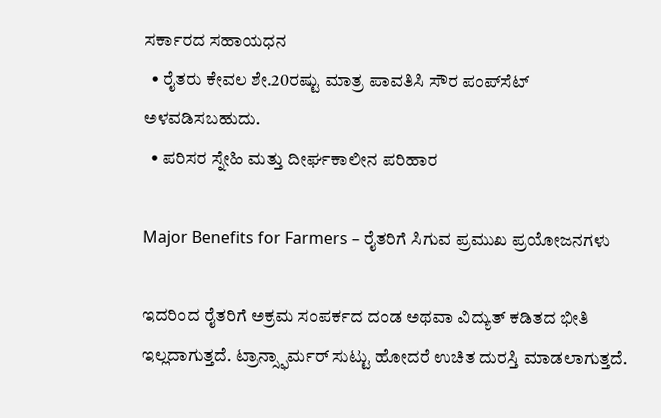ಸರ್ಕಾರದ ಸಹಾಯಧನ
  • ರೈತರು ಕೇವಲ ಶೇ.20ರಷ್ಟು ಮಾತ್ರ ಪಾವತಿಸಿ ಸೌರ ಪಂಪ್‌ಸೆಟ್ ಅಳವಡಿಸಬಹುದು.
  • ಪರಿಸರ ಸ್ನೇಹಿ ಮತ್ತು ದೀರ್ಘಕಾಲೀನ ಪರಿಹಾರ

Major Benefits for Farmers – ರೈತರಿಗೆ ಸಿಗುವ ಪ್ರಮುಖ ಪ್ರಯೋಜನಗಳು

ಇದರಿಂದ ರೈತರಿಗೆ ಅಕ್ರಮ ಸಂಪರ್ಕದ ದಂಡ ಅಥವಾ ವಿದ್ಯುತ್ ಕಡಿತದ ಭೀತಿ ಇಲ್ಲದಾಗುತ್ತದೆ. ಟ್ರಾನ್ಸ್ಫಾರ್ಮರ್ ಸುಟ್ಟು ಹೋದರೆ ಉಚಿತ ದುರಸ್ತಿ ಮಾಡಲಾಗುತ್ತದೆ.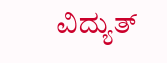ವಿದ್ಯುತ್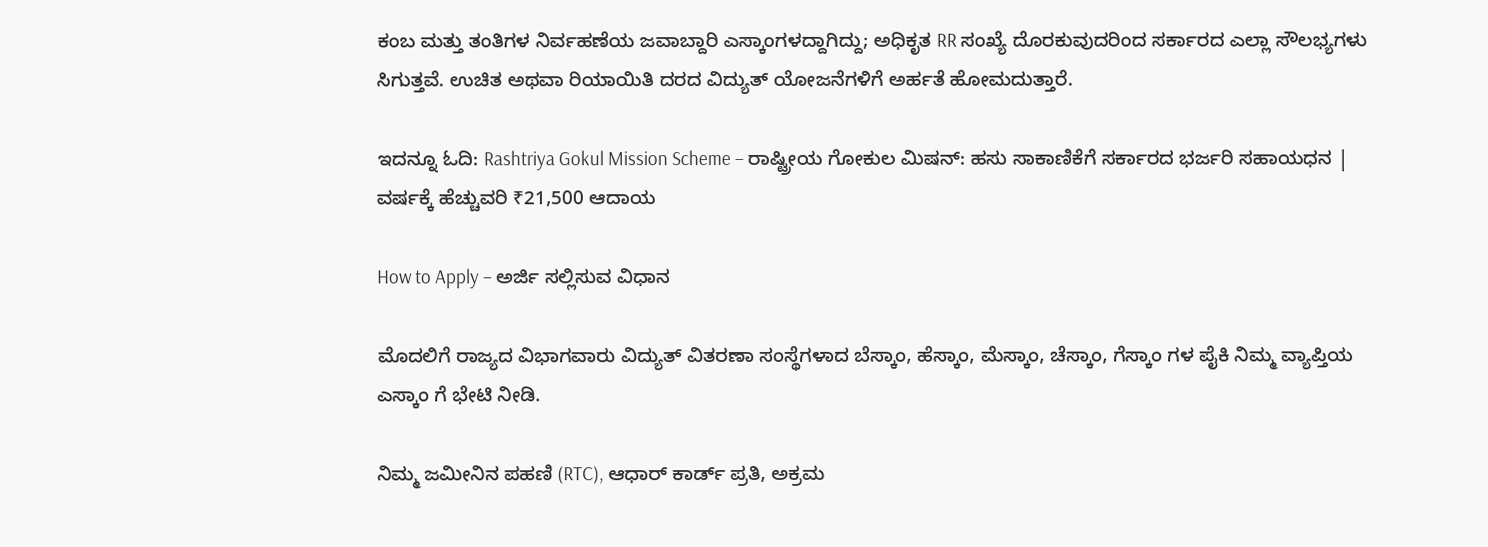ಕಂಬ ಮತ್ತು ತಂತಿಗಳ ನಿರ್ವಹಣೆಯ ಜವಾಬ್ದಾರಿ ಎಸ್ಕಾಂಗಳದ್ದಾಗಿದ್ದು; ಅಧಿಕೃತ RR ಸಂಖ್ಯೆ ದೊರಕುವುದರಿಂದ ಸರ್ಕಾರದ ಎಲ್ಲಾ ಸೌಲಭ್ಯಗಳು ಸಿಗುತ್ತವೆ. ಉಚಿತ ಅಥವಾ ರಿಯಾಯಿತಿ ದರದ ವಿದ್ಯುತ್ ಯೋಜನೆಗಳಿಗೆ ಅರ್ಹತೆ ಹೋಮದುತ್ತಾರೆ.

ಇದನ್ನೂ ಓದಿ: Rashtriya Gokul Mission Scheme – ರಾಷ್ಟ್ರೀಯ ಗೋಕುಲ ಮಿಷನ್: ಹಸು ಸಾಕಾಣಿಕೆಗೆ ಸರ್ಕಾರದ ಭರ್ಜರಿ ಸಹಾಯಧನ | ವರ್ಷಕ್ಕೆ ಹೆಚ್ಚುವರಿ ₹21,500 ಆದಾಯ

How to Apply – ಅರ್ಜಿ ಸಲ್ಲಿಸುವ ವಿಧಾನ

ಮೊದಲಿಗೆ ರಾಜ್ಯದ ವಿಭಾಗವಾರು ವಿದ್ಯುತ್ ವಿತರಣಾ ಸಂಸ್ಥೆಗಳಾದ ಬೆಸ್ಕಾಂ, ಹೆಸ್ಕಾಂ, ಮೆಸ್ಕಾಂ, ಚೆಸ್ಕಾಂ, ಗೆಸ್ಕಾಂ ಗಳ ಪೈಕಿ ನಿಮ್ಮ ವ್ಯಾಪ್ತಿಯ ಎಸ್ಕಾಂ ಗೆ ಭೇಟಿ ನೀಡಿ.

ನಿಮ್ಮ ಜಮೀನಿನ ಪಹಣಿ (RTC), ಆಧಾರ್ ಕಾರ್ಡ್ ಪ್ರತಿ, ಅಕ್ರಮ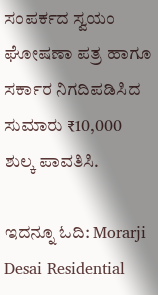ಸಂಪರ್ಕದ ಸ್ವಯಂ ಘೋಷಣಾ ಪತ್ರ ಹಾಗೂ ಸರ್ಕಾರ ನಿಗದಿಪಡಿಸಿದ ಸುಮಾರು ₹10,000 ಶುಲ್ಕ ಪಾವತಿಸಿ.

ಇದನ್ನೂ ಓದಿ: Morarji Desai Residential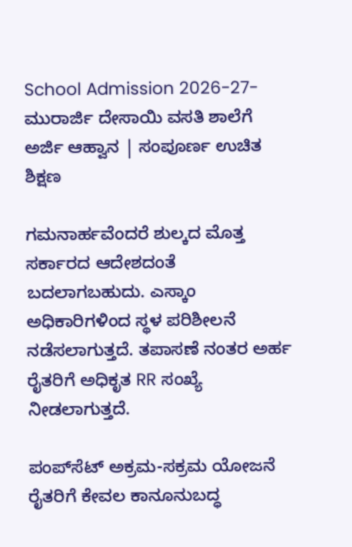School Admission 2026-27- ಮುರಾರ್ಜಿ ದೇಸಾಯಿ ವಸತಿ ಶಾಲೆಗೆ ಅರ್ಜಿ ಆಹ್ವಾನ | ಸಂಪೂರ್ಣ ಉಚಿತ ಶಿಕ್ಷಣ

ಗಮನಾರ್ಹವೆಂದರೆ ಶುಲ್ಕದ ಮೊತ್ತ ಸರ್ಕಾರದ ಆದೇಶದಂತೆ ಬದಲಾಗಬಹುದು. ಎಸ್ಕಾಂ ಅಧಿಕಾರಿಗಳಿಂದ ಸ್ಥಳ ಪರಿಶೀಲನೆ ನಡೆಸಲಾಗುತ್ತದೆ. ತಪಾಸಣೆ ನಂತರ ಅರ್ಹ ರೈತರಿಗೆ ಅಧಿಕೃತ RR ಸಂಖ್ಯೆ ನೀಡಲಾಗುತ್ತದೆ.

ಪಂಪ್‌ಸೆಟ್ ಅಕ್ರಮ-ಸಕ್ರಮ ಯೋಜನೆ ರೈತರಿಗೆ ಕೇವಲ ಕಾನೂನುಬದ್ಧ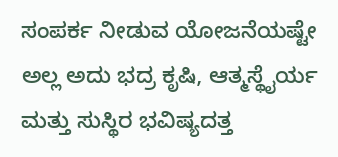ಸಂಪರ್ಕ ನೀಡುವ ಯೋಜನೆಯಷ್ಟೇ ಅಲ್ಲ ಅದು ಭದ್ರ ಕೃಷಿ, ಆತ್ಮಸ್ಥೈರ್ಯ ಮತ್ತು ಸುಸ್ಥಿರ ಭವಿಷ್ಯದತ್ತ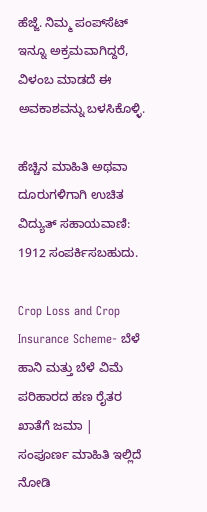ಹೆಜ್ಜೆ. ನಿಮ್ಮ ಪಂಪ್‌ಸೆಟ್ ಇನ್ನೂ ಅಕ್ರಮವಾಗಿದ್ದರೆ, ವಿಳಂಬ ಮಾಡದೆ ಈ ಅವಕಾಶವನ್ನು ಬಳಸಿಕೊಳ್ಳಿ.

ಹೆಚ್ಚಿನ ಮಾಹಿತಿ ಅಥವಾ ದೂರುಗಳಿಗಾಗಿ ಉಚಿತ ವಿದ್ಯುತ್ ಸಹಾಯವಾಣಿ: 1912 ಸಂಪರ್ಕಿಸಬಹುದು.

Crop Loss and Crop Insurance Scheme- ಬೆಳೆ ಹಾನಿ ಮತ್ತು ಬೆಳೆ ವಿಮೆ ಪರಿಹಾರದ ಹಣ ರೈತರ ಖಾತೆಗೆ ಜಮಾ | ಸಂಪೂರ್ಣ ಮಾಹಿತಿ ಇಲ್ಲಿದೆ ನೋಡಿ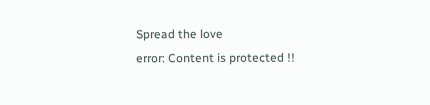Spread the love
error: Content is protected !!